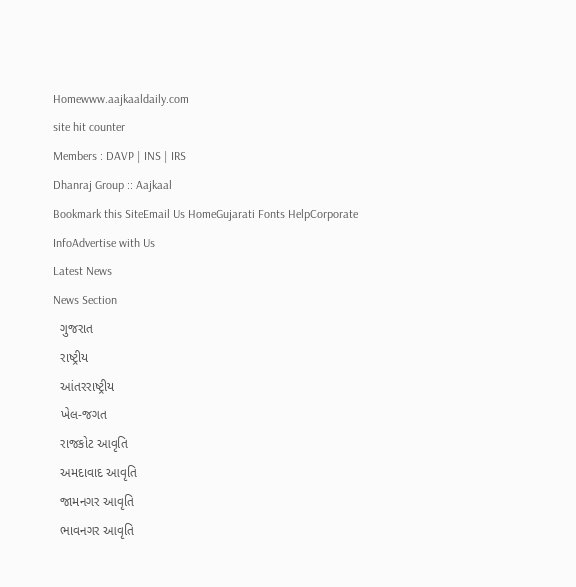Homewww.aajkaaldaily.com
site hit counter
Members : DAVP | INS | IRS
Dhanraj Group :: Aajkaal
Bookmark this SiteEmail Us HomeGujarati Fonts HelpCorporate InfoAdvertise with Us
Latest News
News Section
  ગુજરાત
  રાષ્ટ્રીય
  આંતરરાષ્ટ્રીય
  ખેલ-જગત
  રાજકોટ આવૃતિ
  અમદાવાદ આવૃતિ
  જામનગર આવૃતિ
  ભાવનગર આવૃતિ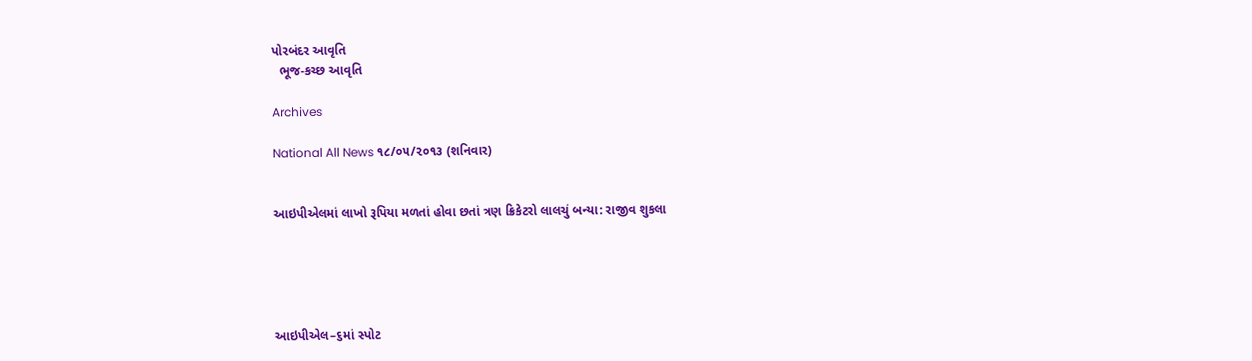પોરબંદર આવૃતિ
  ભૂજ-કચ્છ આવૃતિ

Archives

National All News ૧૮/૦૫/૨૦૧૩ (શનિવાર)


આઇપીએલમાં લાખો રૂપિયા મળતાં હોવા છતાં ત્રણ ક્રિકેટરો લાલચું બન્યા: રાજીવ શુકલા





આઇપીએલ–૬માં સ્પોટ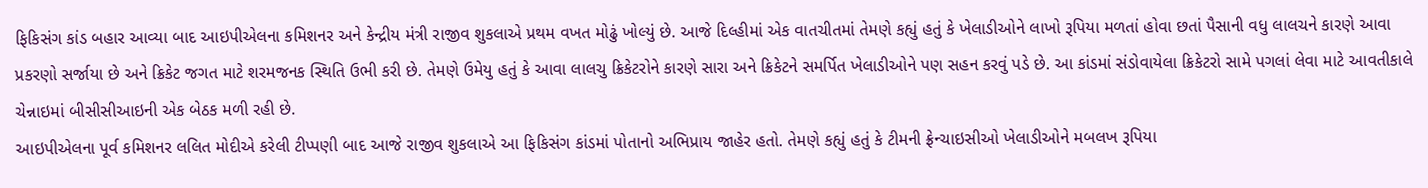ફિકિસંગ કાંડ બહાર આવ્યા બાદ આઇપીએલના કમિશનર અને કેન્દ્રીય મંત્રી રાજીવ શુકલાએ પ્રથમ વખત મોઢું ખોલ્યું છે. આજે દિલ્હીમાં એક વાતચીતમાં તેમણે કહ્યું હતું કે ખેલાડીઓને લાખો રૂપિયા મળતાં હોવા છતાં પૈસાની વધુ લાલચને કારણે આવા પ્રકરણો સર્જાયા છે અને ક્રિકેટ જગત માટે શરમજનક સ્થિતિ ઉભી કરી છે. તેમણે ઉમેયુ હતું કે આવા લાલચુ ક્રિકેટરોને કારણે સારા અને ક્રિકેટને સમર્પિત ખેલાડીઓને પણ સહન કરવું પડે છે. આ કાંડમાં સંડોવાયેલા ક્રિકેટરો સામે પગલાં લેવા માટે આવતીકાલે ચેન્નાઇમાં બીસીસીઆઇની એક બેઠક મળી રહી છે.
આઇપીએલના પૂર્વ કમિશનર લલિત મોદીએ કરેલી ટીપ્પણી બાદ આજે રાજીવ શુકલાએ આ ફિકિસંગ કાંડમાં પોતાનો અભિપ્રાય જાહેર હતો. તેમણે કહ્યું હતું કે ટીમની ફ્રેન્ચાઇસીઓ ખેલાડીઓને મબલખ રૂપિયા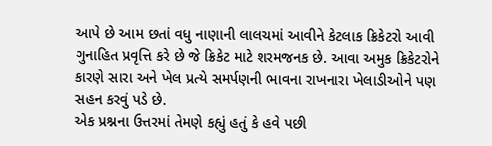આપે છે આમ છતાં વધુ નાણાની લાલચમાં આવીને કેટલાક ક્રિકેટરો આવી ગુનાહિત પ્રવૃત્તિ કરે છે જે ક્રિકેટ માટે શરમજનક છે. આવા અમુક ક્રિકેટરોને કારણે સારા અને ખેલ પ્રત્યે સમર્પણની ભાવના રાખનારા ખેલાડીઓને પણ સહન કરવું પડે છે.
એક પ્રશ્નના ઉત્તરમાં તેમણે કહ્યું હતું કે હવે પછી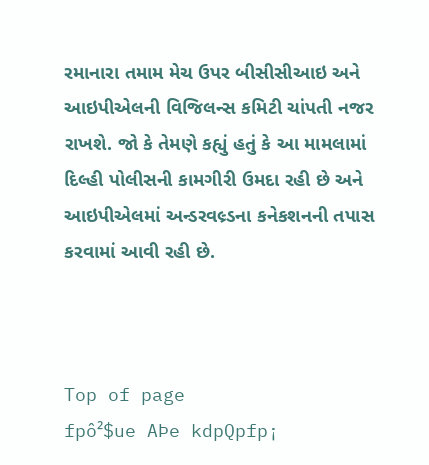રમાનારા તમામ મેચ ઉપર બીસીસીઆઇ અને આઇપીએલની વિજિલન્સ કમિટી ચાંપતી નજર રાખશે. જો કે તેમણે કહ્યું હતું કે આ મામલામાં દિલ્હી પોલીસની કામગીરી ઉમદા રહી છે અને આઇપીએલમાં અન્ડરવલ્ર્ડના કનેકશનની તપાસ કરવામાં આવી રહી છે.



Top of page
fpô²$ue AÞe kdpQpfp¡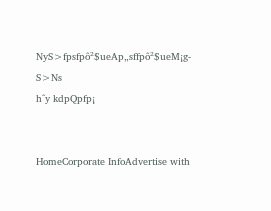NyS>fpsfpô²$ueAp„sffpô²$ueM¡g-S>Ns
h^y kdpQpfp¡


HomeCorporate InfoAdvertise with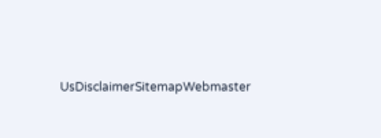UsDisclaimerSitemapWebmaster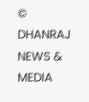© DHANRAJ NEWS & MEDIA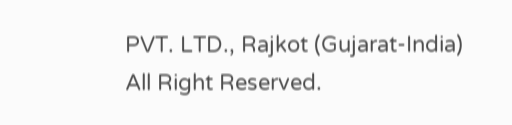PVT. LTD., Rajkot (Gujarat-India) All Right Reserved.